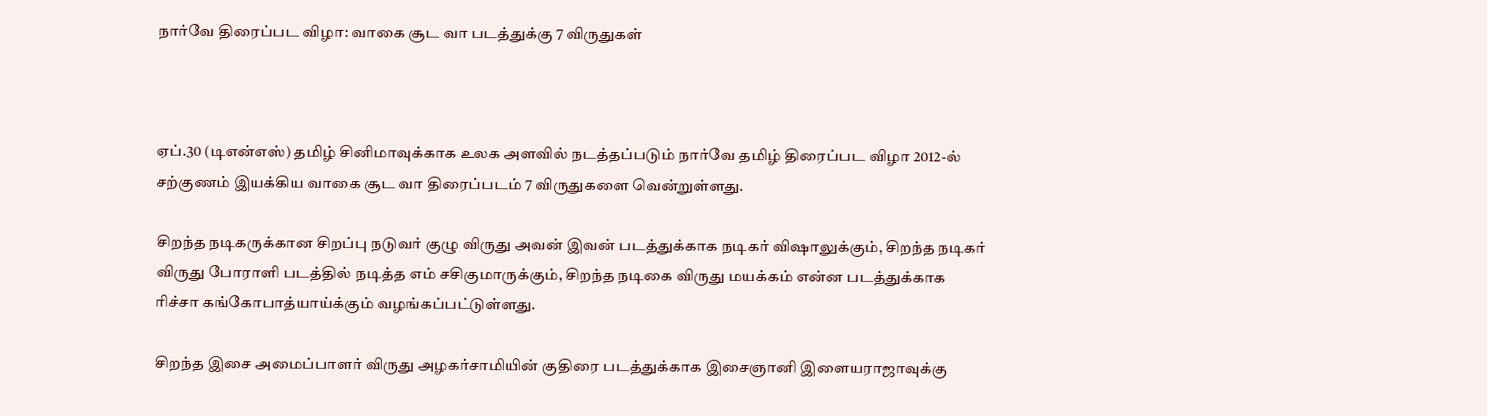நார்வே திரைப்பட விழா: வாகை சூட வா படத்துக்கு 7 விருதுகள்



ஏப்.30 (டிஎன்எஸ்) தமிழ் சினிமாவுக்காக உலக அளவில் நடத்தப்படும் நார்வே தமிழ் திரைப்பட விழா 2012-ல் சற்குணம் இயக்கிய வாகை சூட வா திரைப்படம் 7 விருதுகளை வென்றுள்ளது.

சிறந்த நடிகருக்கான சிறப்பு நடுவர் குழு விருது அவன் இவன் படத்துக்காக நடிகர் விஷாலுக்கும், சிறந்த நடிகர் விருது போராளி படத்தில் நடித்த எம் சசிகுமாருக்கும், சிறந்த நடிகை விருது மயக்கம் என்ன படத்துக்காக ரிச்சா கங்கோபாத்யாய்க்கும் வழங்கப்பட்டுள்ளது.

சிறந்த இசை அமைப்பாளர் விருது அழகர்சாமியின் குதிரை படத்துக்காக இசைஞானி இளையராஜாவுக்கு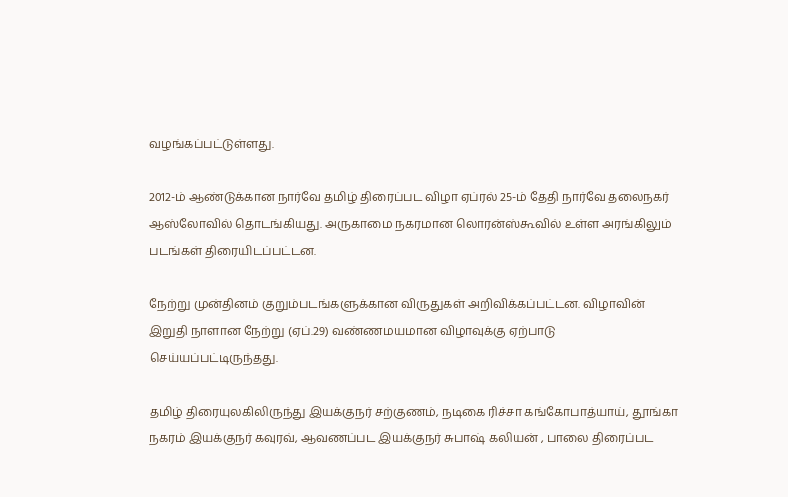வழங்கப்பட்டுள்ளது.

2012-ம் ஆண்டுக்கான நார்வே தமிழ் திரைப்பட விழா ஏப்ரல் 25-ம் தேதி நார்வே தலைநகர் ஆஸ்லோவில் தொடங்கியது. அருகாமை நகரமான லொரன்ஸ்கூவில் உள்ள அரங்கிலும் படங்கள் திரையிடப்பட்டன.

நேற்று முன்தினம் குறும்படங்களுக்கான விருதுகள் அறிவிக்கப்பட்டன. விழாவின் இறுதி நாளான நேற்று (ஏப்.29) வண்ணமயமான விழாவுக்கு ஏற்பாடு செய்யப்பட்டிருந்தது.

தமிழ் திரையுலகிலிருந்து இயக்குநர் சற்குணம், நடிகை ரிச்சா கங்கோபாத்யாய், தூங்கா நகரம் இயக்குநர் கவுரவ், ஆவணப்பட இயக்குநர் சுபாஷ் கலியன் , பாலை திரைப்பட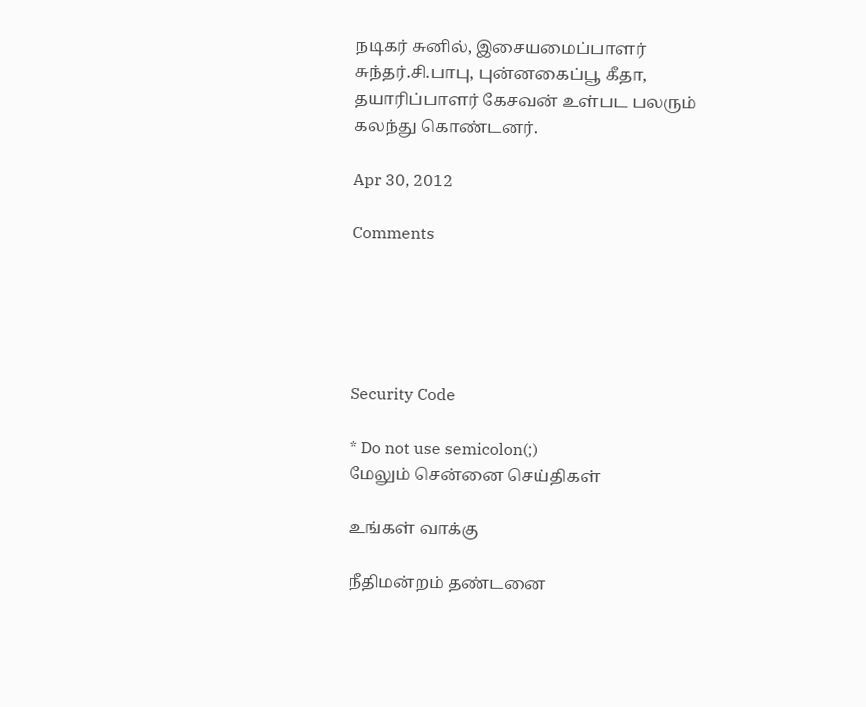நடிகர் சுனில், இசையமைப்பாளர் சுந்தர்.சி.பாபு, புன்னகைப்பூ கீதா, தயாரிப்பாளர் கேசவன் உள்பட பலரும் கலந்து கொண்டனர்.

Apr 30, 2012

Comments





Security Code

* Do not use semicolon(;)
மேலும் சென்னை செய்திகள்

உங்கள் வாக்கு

நீதிமன்றம் தண்டனை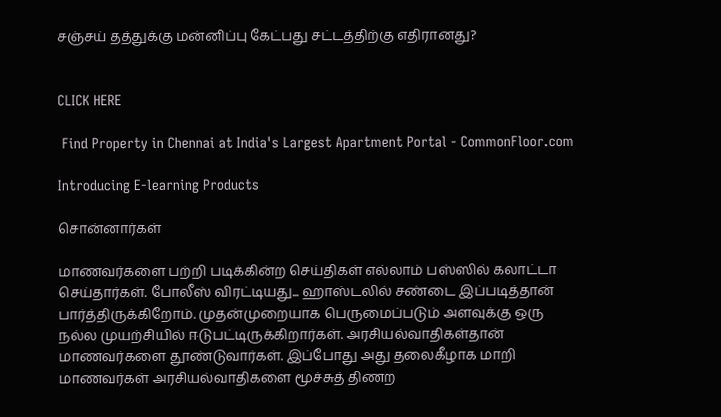சஞ்சய் தத்துக்கு மன்னிப்பு கேட்பது சட்டத்திற்கு எதிரானது?


CLICK HERE

 Find Property in Chennai at India's Largest Apartment Portal - CommonFloor.com

Introducing E-learning Products

சொன்னார்கள்

மாணவர்களை பற்றி படிக்கின்ற செய்திகள் எல்லாம் பஸ்ஸில் கலாட்டா செய்தார்கள். போலீஸ் விரட்டியது... ஹாஸ்டலில் சண்டை இப்படித்தான் பார்த்திருக்கிறோம். முதன்முறையாக பெருமைப்படும் அளவுக்கு ஒரு நல்ல முயற்சியில் ஈடுபட்டிருக்கிறார்கள். அரசியல்வாதிகள்தான் மாணவர்களை தூண்டுவார்கள். இப்போது அது தலைகீழாக மாறி மாணவர்கள் அரசியல்வாதிகளை மூச்சுத் திணற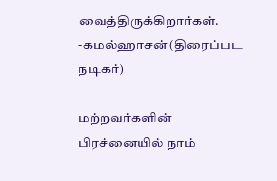வைத்திருக்கிறார்கள்.
-கமல்ஹாசன்(திரைப்பட நடிகர்)

மற்றவர்களின் பிரச்னையில் நாம்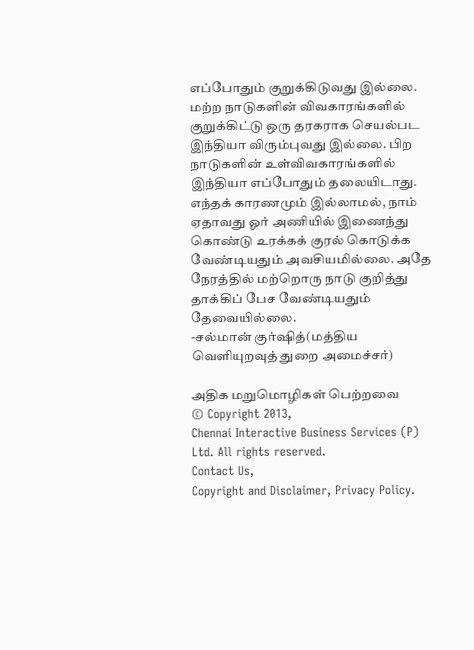எப்போதும் குறுக்கிடுவது இல்லை. மற்ற நாடுகளின் விவகாரங்களில் குறுக்கிட்டு ஒரு தரகராக செயல்பட இந்தியா விரும்புவது இல்லை. பிற நாடுகளின் உள்விவகாரங்களில் இந்தியா எப்போதும் தலையிடாது. எந்தக் காரணமும் இல்லாமல், நாம் ஏதாவது ஓர் அணியில் இணைந்து கொண்டு உரக்கக் குரல் கொடுக்க வேண்டியதும் அவசியமில்லை. அதே நேரத்தில் மற்றொரு நாடு குறித்து தாக்கிப் பேச வேண்டியதும் தேவையில்லை.
-சல்மான் குர்ஷித்(மத்திய வெளியுறவுத் துறை அமைச்சர்)

அதிக மறுமொழிகள் பெற்றவை
© Copyright 2013,
Chennai Interactive Business Services (P) Ltd. All rights reserved.
Contact Us,
Copyright and Disclaimer, Privacy Policy.